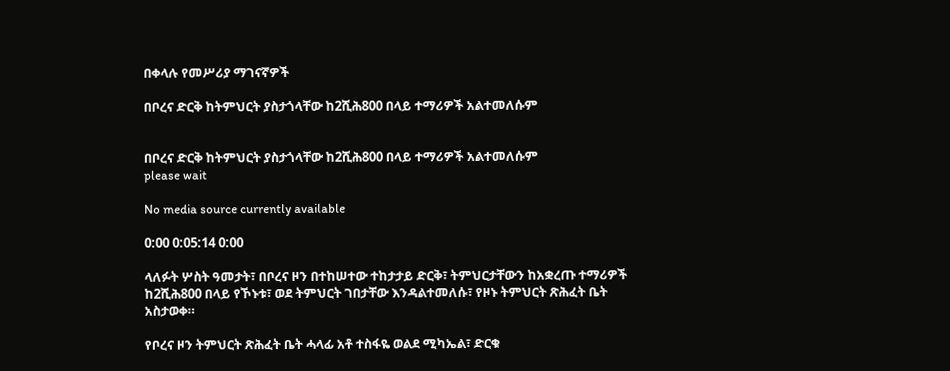በቀላሉ የመሥሪያ ማገናኛዎች

በቦረና ድርቅ ከትምህርት ያስታጎላቸው ከ2ሺሕ800 በላይ ተማሪዎች አልተመለሱም


በቦረና ድርቅ ከትምህርት ያስታጎላቸው ከ2ሺሕ800 በላይ ተማሪዎች አልተመለሱም
please wait

No media source currently available

0:00 0:05:14 0:00

ላለፉት ሦስት ዓመታት፣ በቦረና ዞን በተከሠተው ተከታታይ ድርቅ፣ ትምህርታቸውን ከአቋረጡ ተማሪዎች ከ2ሺሕ800 በላይ የኾኑቱ፣ ወደ ትምህርት ገበታቸው እንዳልተመለሱ፣ የዞኑ ትምህርት ጽሕፈት ቤት አስታወቀ።

የቦረና ዞን ትምህርት ጽሕፈት ቤት ሓላፊ አቶ ተስፋዬ ወልደ ሚካኤል፣ ድርቁ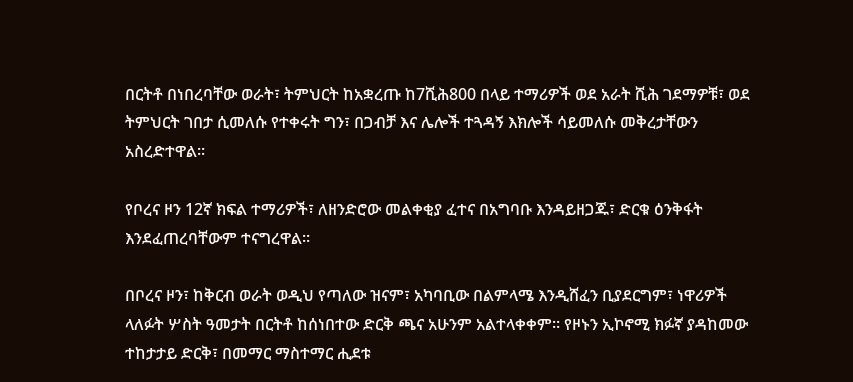በርትቶ በነበረባቸው ወራት፣ ትምህርት ከአቋረጡ ከ7ሺሕ800 በላይ ተማሪዎች ወደ አራት ሺሕ ገደማዎቹ፣ ወደ ትምህርት ገበታ ሲመለሱ የተቀሩት ግን፣ በጋብቻ እና ሌሎች ተጓዳኝ እክሎች ሳይመለሱ መቅረታቸውን አስረድተዋል።

የቦረና ዞን 12ኛ ክፍል ተማሪዎች፣ ለዘንድሮው መልቀቂያ ፈተና በአግባቡ እንዳይዘጋጁ፣ ድርቁ ዕንቅፋት እንደፈጠረባቸውም ተናግረዋል፡፡

በቦረና ዞን፣ ከቅርብ ወራት ወዲህ የጣለው ዝናም፣ አካባቢው በልምላሜ እንዲሸፈን ቢያደርግም፣ ነዋሪዎች ላለፉት ሦስት ዓመታት በርትቶ ከሰነበተው ድርቅ ጫና አሁንም አልተላቀቀም። የዞኑን ኢኮኖሚ ክፉኛ ያዳከመው ተከታታይ ድርቅ፣ በመማር ማስተማር ሒደቱ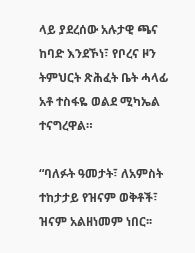ላይ ያደረሰው አሉታዊ ጫና ከባድ እንደኾነ፣ የቦረና ዞን ትምህርት ጽሕፈት ቤት ሓላፊ አቶ ተስፋዬ ወልደ ሚካኤል ተናግረዋል።

“ባለፉት ዓመታት፣ ለአምስት ተከታታይ የዝናም ወቅቶች፣ ዝናም አልዘነመም ነበር፡፡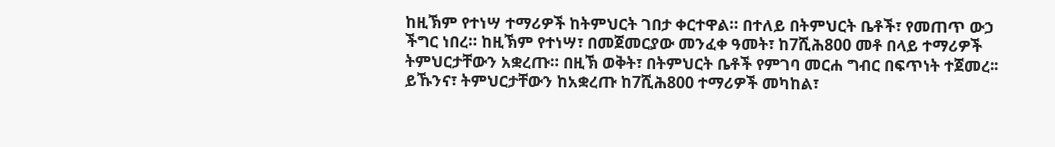ከዚኽም የተነሣ ተማሪዎች ከትምህርት ገበታ ቀርተዋል። በተለይ በትምህርት ቤቶች፣ የመጠጥ ውኃ ችግር ነበረ። ከዚኽም የተነሣ፣ በመጀመርያው መንፈቀ ዓመት፣ ከ7ሺሕ800 መቶ በላይ ተማሪዎች ትምህርታቸውን አቋረጡ። በዚኽ ወቅት፣ በትምህርት ቤቶች የምገባ መርሐ ግብር በፍጥነት ተጀመረ፡፡ ይኹንና፣ ትምህርታቸውን ከአቋረጡ ከ7ሺሕ800 ተማሪዎች መካከል፣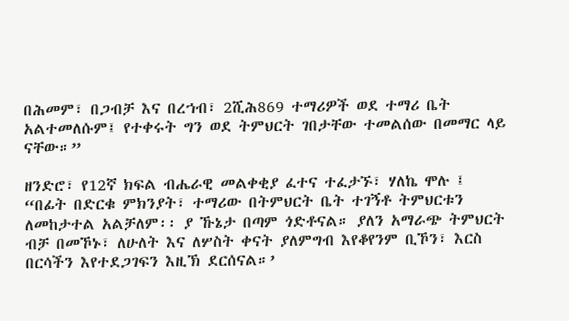በሕመም፣ በጋብቻ እና በረኀብ፣ 2ሺሕ869 ተማሪዎች ወደ ተማሪ ቤት አልተመለሱም፤ የተቀሩት ግን ወደ ትምህርት ገበታቸው ተመልሰው በመማር ላይ ናቸው።”

ዘንድሮ፣ የ12ኛ ክፍል ብሔራዊ መልቀቂያ ፈተና ተፈታኙ፣ ሃለኬ ሞሉ ፤ “በፊት በድርቁ ምክንያት፣ ተማሪው በትምህርት ቤት ተገኝቶ ትምህርቱን ለመከታተል አልቻለም፡፡ ያ ኹኔታ በጣም ጎድቶናል። ያለን አማራጭ ትምህርት ብቻ በመኾኑ፣ ለሁለት እና ለሦስት ቀናት ያለምግብ እየቆየንም ቢኾን፣ እርስ በርሳችን እየተደጋገፍን እዚኽ ደርሰናል።’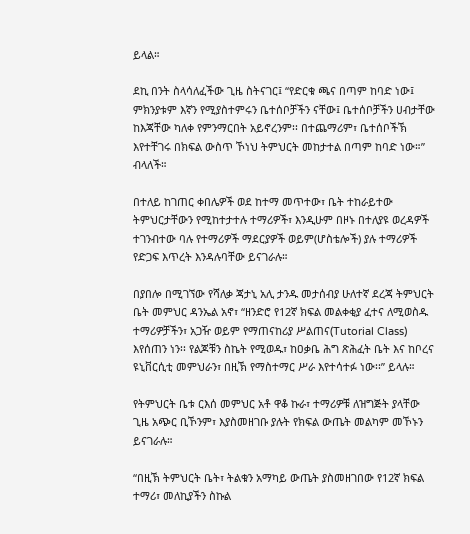ይላል።

ደኪ በንት ስላሳለፈችው ጊዜ ስትናገር፤ “የድርቁ ጫና በጣም ከባድ ነው፤ ምክንያቱም እኛን የሚያስተምሩን ቤተሰቦቻችን ናቸው፤ ቤተሰቦቻችን ሀብታቸው ከእጃቸው ካለቀ የምንማርበት አይኖረንም፡፡ በተጨማሪም፣ ቤተሰቦችኽ እየተቸገሩ በክፍል ውስጥ ኾነህ ትምህርት መከታተል በጣም ከባድ ነው።” ብላለች።

በተለይ ከገጠር ቀበሌዎች ወደ ከተማ መጥተው፣ ቤት ተከራይተው ትምህርታቸውን የሚከተታተሉ ተማሪዎች፣ እንዲሁም በዞኑ በተለያዩ ወረዳዎች ተገንብተው ባሉ የተማሪዎች ማደርያዎች ወይም(ሆስቴሎች) ያሉ ተማሪዎች የድጋፍ እጥረት እንዳሉባቸው ይናገራሉ።

በያበሎ በሚገኘው የሻለቃ ጃታኒ አሊ ታንዱ መታሰብያ ሁለተኛ ደረጃ ትምህርት ቤት መምህር ዳንኤል አኖ፣ “ዘንድሮ የ12ኛ ክፍል መልቀቂያ ፈተና ለሚወስዱ ተማሪዎቻችን፣ አጋዥ ወይም የማጠናከሪያ ሥልጠና(Tutorial Class) እየሰጠን ነን፡፡ የልጆቹን ስኬት የሚወዱ፣ ከዐቃቤ ሕግ ጽሕፈት ቤት እና ከቦረና ዩኒቨርሲቲ መምህራን፣ በዚኽ የማስተማር ሥራ እየተሳተፉ ነው፡፡” ይላሉ።

የትምህርት ቤቱ ርእሰ መምህር አቶ ዋቆ ኩራ፣ ተማሪዎቹ ለዝግጅት ያላቸው ጊዜ አጭር ቢኾንም፣ እያስመዘገቡ ያሉት የክፍል ውጤት መልካም መኾኑን ይናገራሉ።

“በዚኽ ትምህርት ቤት፣ ትልቁን አማካይ ውጤት ያስመዘገበው የ12ኛ ክፍል ተማሪ፣ መለኪያችን ስኩል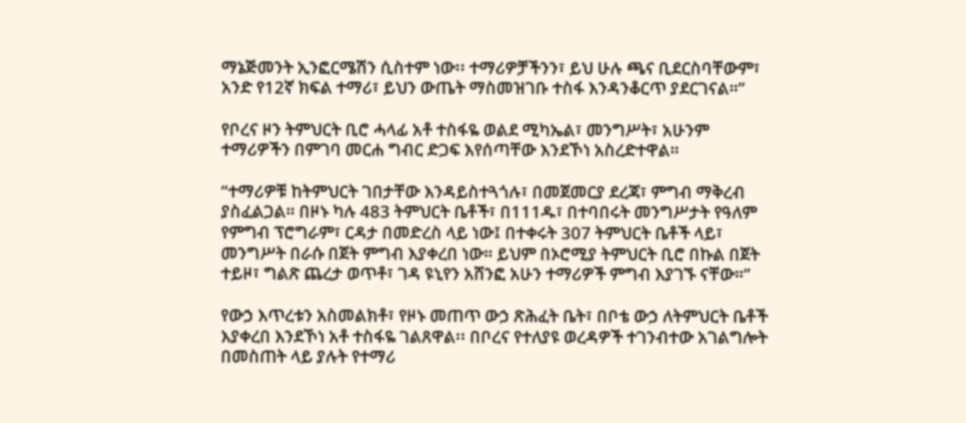ማኔጅመንት ኢንፎርሜሽን ሲስተም ነው፡፡ ተማሪዎቻችንን፣ ይህ ሁሉ ጫና ቢደርስባቸውም፣ አንድ የ12ኛ ክፍል ተማሪ፣ ይህን ውጤት ማስመዝገቡ ተስፋ እንዳንቆርጥ ያደርገናል።”

የቦረና ዞን ትምህርት ቢሮ ሓላፊ አቶ ተስፋዬ ወልደ ሚካኤል፣ መንግሥት፣ አሁንም ተማሪዎችን በምገባ መርሐ ግብር ድጋፍ እየሰጣቸው እንደኾነ አስረድተዋል።

“ተማሪዎቹ ከትምህርት ገበታቸው እንዳይስተጓጎሉ፣ በመጀመርያ ደረጃ፣ ምግብ ማቅረብ ያስፈልጋል። በዞኑ ካሉ 483 ትምህርት ቤቶች፣ በ111ዱ፣ በተባበሩት መንግሥታት የዓለም የምግብ ፕሮግራም፣ ርዳታ በመድረስ ላይ ነው፤ በተቀሩት 307 ትምህርት ቤቶች ላይ፣ መንግሥት በራሱ በጀት ምግብ እያቀረበ ነው። ይህም በኦሮሚያ ትምህርት ቢሮ በኩል በጀት ተይዞ፣ ግልጽ ጨረታ ወጥቶ፣ ገዳ ዩኒየን አሸንፎ አሁን ተማሪዎች ምግብ እያገኙ ናቸው።”

የውኃ እጥረቱን አስመልክቶ፣ የዞኑ መጠጥ ውኃ ጽሕፈት ቤት፣ በቦቴ ውኃ ለትምህርት ቤቶች እያቀረበ እንደኾነ አቶ ተስፋዬ ገልጸዋል፡፡ በቦረና የተለያዩ ወረዳዎች ተገንብተው አገልግሎት በመስጠት ላይ ያሉት የተማሪ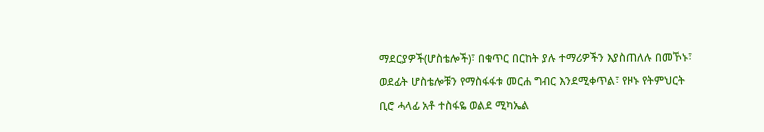ማደርያዎች(ሆስቴሎች)፣ በቁጥር በርከት ያሉ ተማሪዎችን እያስጠለሉ በመኾኑ፣ ወደፊት ሆስቴሎቹን የማስፋፋቱ መርሐ ግብር እንደሚቀጥል፣ የዞኑ የትምህርት ቢሮ ሓላፊ አቶ ተስፋዬ ወልደ ሚካኤል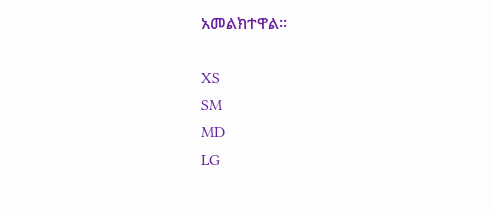አመልክተዋል።

XS
SM
MD
LG